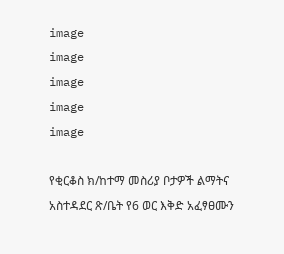image
image
image
image
image

የቂርቆስ ክ/ከተማ መስሪያ ቦታዎች ልማትና አስተዳደር ጽ/ቤት የ6 ወር እቅድ አፈፃፀሙን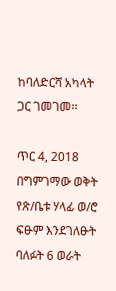ከባለድርሻ አካላት ጋር ገመገመ፡፡

ጥር 4, 2018
በግምገማው ወቅት የጽ/ቤቱ ሃላፊ ወ/ሮ ፍፁም እንደገለፁት ባለፉት 6 ወራት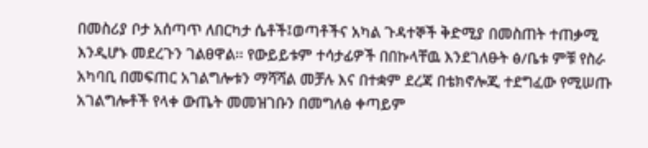በመስሪያ ቦታ አሰጣጥ ለበርካታ ሴቶች፤ወጣቶችና አካል ጉዳተኞች ቅድሚያ በመስጠት ተጠቃሚ እንዲሆኑ መደረጉን ገልፀዋል፡፡ የውይይቱም ተሳታፊዎች በበኩላቸዉ እንደገለፁት ፅ/ቤቱ ምቹ የስራ አካባቢ በመፍጠር አገልግሎቱን ማሻሻል መቻሉ እና በተቋም ደረጃ በቴክኖሎጂ ተደግፈው የሚሠጡ አገልግሎቶች የላቀ ውጤት መመዝገቡን በመግለፅ ቀጣይም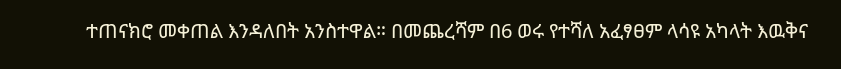ተጠናክሮ መቀጠል እንዳለበት አንስተዋል። በመጨረሻም በ6 ወሩ የተሻለ አፈፃፀም ላሳዩ አካላት እዉቅና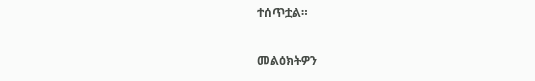ተሰጥቷል።

መልዕክትዎን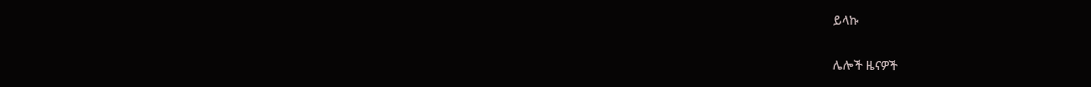ይላኩ

ሌሎች ዜናዎች